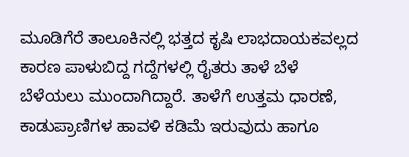ಮೂಡಿಗೆರೆ ತಾಲೂಕಿನಲ್ಲಿ ಭತ್ತದ ಕೃಷಿ ಲಾಭದಾಯಕವಲ್ಲದ ಕಾರಣ ಪಾಳುಬಿದ್ದ ಗದ್ದೆಗಳಲ್ಲಿ ರೈತರು ತಾಳೆ ಬೆಳೆ ಬೆಳೆಯಲು ಮುಂದಾಗಿದ್ದಾರೆ. ತಾಳೆಗೆ ಉತ್ತಮ ಧಾರಣೆ, ಕಾಡುಪ್ರಾಣಿಗಳ ಹಾವಳಿ ಕಡಿಮೆ ಇರುವುದು ಹಾಗೂ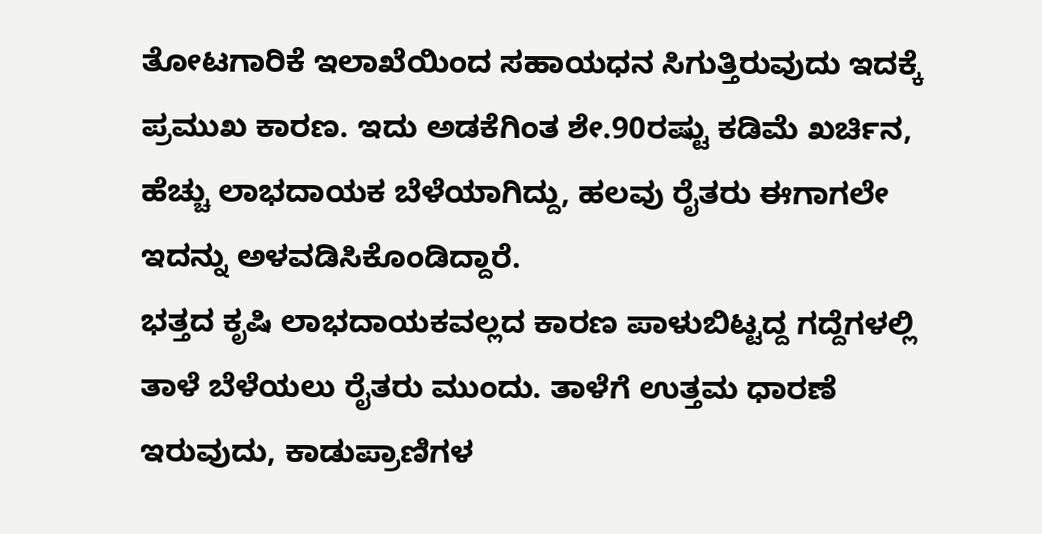ತೋಟಗಾರಿಕೆ ಇಲಾಖೆಯಿಂದ ಸಹಾಯಧನ ಸಿಗುತ್ತಿರುವುದು ಇದಕ್ಕೆ ಪ್ರಮುಖ ಕಾರಣ. ಇದು ಅಡಕೆಗಿಂತ ಶೇ.90ರಷ್ಟು ಕಡಿಮೆ ಖರ್ಚಿನ, ಹೆಚ್ಚು ಲಾಭದಾಯಕ ಬೆಳೆಯಾಗಿದ್ದು, ಹಲವು ರೈತರು ಈಗಾಗಲೇ ಇದನ್ನು ಅಳವಡಿಸಿಕೊಂಡಿದ್ದಾರೆ.
ಭತ್ತದ ಕೃಷಿ ಲಾಭದಾಯಕವಲ್ಲದ ಕಾರಣ ಪಾಳುಬಿಟ್ಟದ್ದ ಗದ್ದೆಗಳಲ್ಲಿ ತಾಳೆ ಬೆಳೆಯಲು ರೈತರು ಮುಂದು. ತಾಳೆಗೆ ಉತ್ತಮ ಧಾರಣೆ ಇರುವುದು, ಕಾಡುಪ್ರಾಣಿಗಳ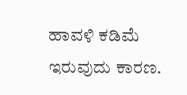ಹಾವಳಿ ಕಡಿಮೆ ಇರುವುದು ಕಾರಣ.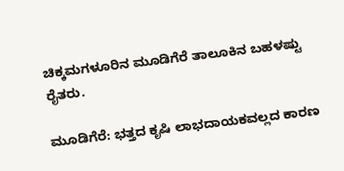ಚಿಕ್ಕಮಗಳೂರಿನ ಮೂಡಿಗೆರೆ ತಾಲೂಕಿನ ಬಹಳಷ್ಟು ರೈತರು.

ಮೂಡಿಗೆರೆ: ಭತ್ತದ ಕೃಷಿ ಲಾಭದಾಯಕವಲ್ಲದ ಕಾರಣ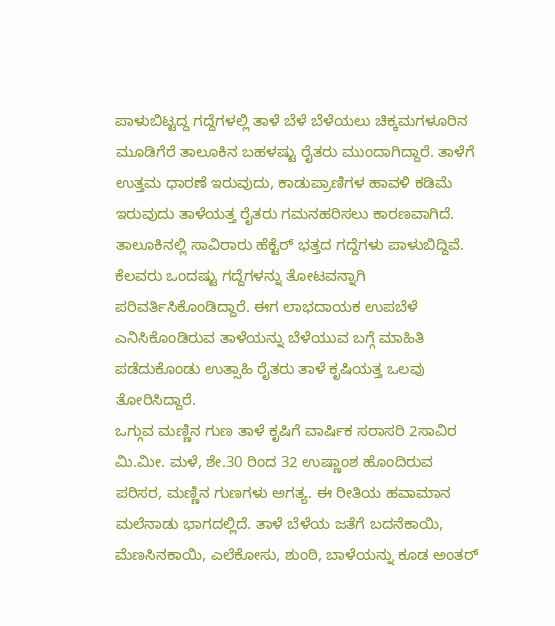ಪಾಳುಬಿಟ್ಟದ್ದ ಗದ್ದೆಗಳಲ್ಲಿ ತಾಳೆ ಬೆಳೆ ಬೆಳೆಯಲು ಚಿಕ್ಕಮಗಳೂರಿನ ಮೂಡಿಗೆರೆ ತಾಲೂಕಿನ ಬಹಳಷ್ಟು ರೈತರು ಮುಂದಾಗಿದ್ದಾರೆ. ತಾಳೆಗೆ ಉತ್ತಮ ಧಾರಣೆ ಇರುವುದು, ಕಾಡುಪ್ರಾಣಿಗಳ ಹಾವಳಿ ಕಡಿಮೆ ಇರುವುದು ತಾಳೆಯತ್ತ ರೈತರು ಗಮನಹರಿಸಲು ಕಾರಣವಾಗಿದೆ. ತಾಲೂಕಿನಲ್ಲಿ ಸಾವಿರಾರು ಹೆಕ್ಟೆರ್ ಭತ್ತದ ಗದ್ದೆಗಳು ಪಾಳುಬಿದ್ದಿವೆ. ಕೆಲವರು ಒಂದಷ್ಟು ಗದ್ದೆಗಳನ್ನು ತೋಟವನ್ನಾಗಿ ಪರಿವರ್ತಿಸಿಕೊಂಡಿದ್ದಾರೆ. ಈಗ ಲಾಭದಾಯಕ ಉಪಬೆಳೆ ಎನಿಸಿಕೊಂಡಿರುವ ತಾಳೆಯನ್ನು ಬೆಳೆಯುವ ಬಗ್ಗೆ ಮಾಹಿತಿ ಪಡೆದುಕೊಂಡು ಉತ್ಸಾಹಿ ರೈತರು ತಾಳೆ ಕೃಷಿಯತ್ತ ಒಲವು ತೋರಿಸಿದ್ದಾರೆ.
ಒಗ್ಗುವ ಮಣ್ಣಿನ ಗುಣ ತಾಳೆ ಕೃಷಿಗೆ ವಾರ್ಷಿಕ ಸರಾಸರಿ 2ಸಾವಿರ ಮಿ.ಮೀ. ಮಳೆ, ಶೇ.30 ರಿಂದ 32 ಉಷ್ಣಾಂಶ ಹೊಂದಿರುವ ಪರಿಸರ, ಮಣ್ಣಿನ ಗುಣಗಳು ಅಗತ್ಯ. ಈ ರೀತಿಯ ಹವಾಮಾನ ಮಲೆನಾಡು ಭಾಗದಲ್ಲಿದೆ. ತಾಳೆ ಬೆಳೆಯ ಜತೆಗೆ ಬದನೆಕಾಯಿ, ಮೆಣಸಿನಕಾಯಿ, ಎಲೆಕೋಸು, ಶುಂಠಿ, ಬಾಳೆಯನ್ನು ಕೂಡ ಅಂತರ್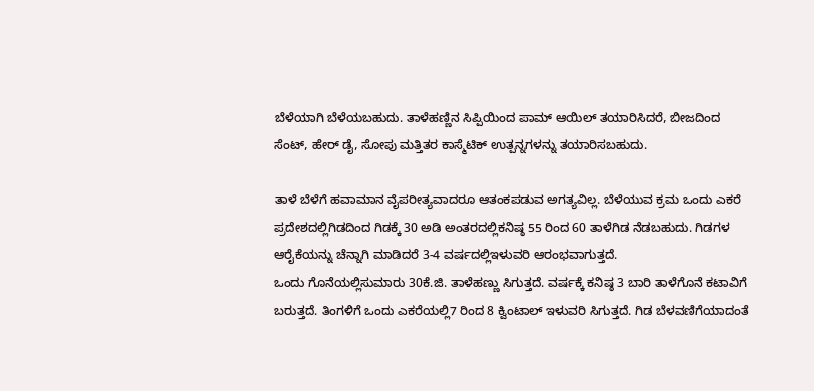ಬೆಳೆಯಾಗಿ ಬೆಳೆಯಬಹುದು. ತಾಳೆಹಣ್ಣಿನ ಸಿಪ್ಪಿಯಿಂದ ಪಾಮ್ ಆಯಿಲ್ ತಯಾರಿಸಿದರೆ, ಬೀಜದಿಂದ ಸೆಂಟ್, ಹೇರ್ ಡೈ, ಸೋಪು ಮತ್ತಿತರ ಕಾಸ್ಮೆಟಿಕ್ ಉತ್ಪನ್ನಗಳನ್ನು ತಯಾರಿಸಬಹುದು.

ತಾಳೆ ಬೆಳೆಗೆ ಹವಾಮಾನ ವೈಪರೀತ್ಯವಾದರೂ ಆತಂಕಪಡುವ ಅಗತ್ಯವಿಲ್ಲ. ಬೆಳೆಯುವ ಕ್ರಮ ಒಂದು ಎಕರೆ ಪ್ರದೇಶದಲ್ಲಿಗಿಡದಿಂದ ಗಿಡಕ್ಕೆ 30 ಅಡಿ ಅಂತರದಲ್ಲಿಕನಿಷ್ಠ 55 ರಿಂದ 60 ತಾಳೆಗಿಡ ನೆಡಬಹುದು. ಗಿಡಗಳ ಆರೈಕೆಯನ್ನು ಚೆನ್ನಾಗಿ ಮಾಡಿದರೆ 3-4 ವರ್ಷದಲ್ಲಿಇಳುವರಿ ಆರಂಭವಾಗುತ್ತದೆ.
ಒಂದು ಗೊನೆಯಲ್ಲಿಸುಮಾರು 30ಕೆ.ಜಿ. ತಾಳೆಹಣ್ಣು ಸಿಗುತ್ತದೆ. ವರ್ಷಕ್ಕೆ ಕನಿಷ್ಠ 3 ಬಾರಿ ತಾಳೆಗೊನೆ ಕಟಾವಿಗೆ ಬರುತ್ತದೆ. ತಿಂಗಳಿಗೆ ಒಂದು ಎಕರೆಯಲ್ಲಿ7 ರಿಂದ 8 ಕ್ವಿಂಟಾಲ್ ಇಳುವರಿ ಸಿಗುತ್ತದೆ. ಗಿಡ ಬೆಳವಣಿಗೆಯಾದಂತೆ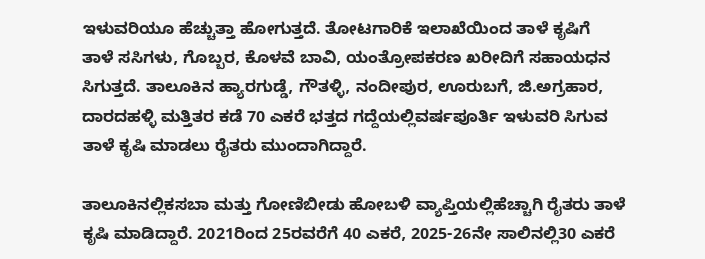ಇಳುವರಿಯೂ ಹೆಚ್ಚುತ್ತಾ ಹೋಗುತ್ತದೆ. ತೋಟಗಾರಿಕೆ ಇಲಾಖೆಯಿಂದ ತಾಳೆ ಕೃಷಿಗೆ ತಾಳೆ ಸಸಿಗಳು, ಗೊಬ್ಬರ, ಕೊಳವೆ ಬಾವಿ, ಯಂತ್ರೋಪಕರಣ ಖರೀದಿಗೆ ಸಹಾಯಧನ ಸಿಗುತ್ತದೆ. ತಾಲೂಕಿನ ಹ್ಯಾರಗುಡ್ಡೆ, ಗೌತಳ್ಳಿ, ನಂದೀಪುರ, ಊರುಬಗೆ, ಜಿ.ಅಗ್ರಹಾರ, ದಾರದಹಳ್ಳಿ ಮತ್ತಿತರ ಕಡೆ 70 ಎಕರೆ ಭತ್ತದ ಗದ್ದೆಯಲ್ಲಿವರ್ಷಪೂರ್ತಿ ಇಳುವರಿ ಸಿಗುವ ತಾಳೆ ಕೃಷಿ ಮಾಡಲು ರೈತರು ಮುಂದಾಗಿದ್ದಾರೆ.

ತಾಲೂಕಿನಲ್ಲಿಕಸಬಾ ಮತ್ತು ಗೋಣಿಬೀಡು ಹೋಬಳಿ ವ್ಯಾಪ್ತಿಯಲ್ಲಿಹೆಚ್ಚಾಗಿ ರೈತರು ತಾಳೆ ಕೃಷಿ ಮಾಡಿದ್ದಾರೆ. 2021ರಿಂದ 25ರವರೆಗೆ 40 ಎಕರೆ, 2025-26ನೇ ಸಾಲಿನಲ್ಲಿ30 ಎಕರೆ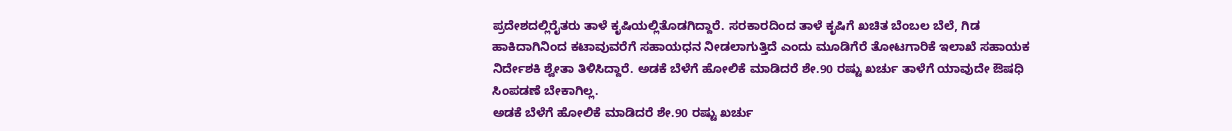ಪ್ರದೇಶದಲ್ಲಿರೈತರು ತಾಳೆ ಕೃಷಿಯಲ್ಲಿತೊಡಗಿದ್ದಾರೆ. ಸರಕಾರದಿಂದ ತಾಳೆ ಕೃಷಿಗೆ ಖಚಿತ ಬೆಂಬಲ ಬೆಲೆ, ಗಿಡ ಹಾಕಿದಾಗಿನಿಂದ ಕಟಾವುವರೆಗೆ ಸಹಾಯಧನ ನೀಡಲಾಗುತ್ತಿದೆ ಎಂದು ಮೂಡಿಗೆರೆ ತೋಟಗಾರಿಕೆ ಇಲಾಖೆ ಸಹಾಯಕ ನಿರ್ದೇಶಕಿ ಶ್ವೇತಾ ತಿಳಿಸಿದ್ದಾರೆ. ಅಡಕೆ ಬೆಳೆಗೆ ಹೋಲಿಕೆ ಮಾಡಿದರೆ ಶೇ.90 ರಷ್ಟು ಖರ್ಚು ತಾಳೆಗೆ ಯಾವುದೇ ಔಷಧಿ ಸಿಂಪಡಣೆ ಬೇಕಾಗಿಲ್ಲ.
ಅಡಕೆ ಬೆಳೆಗೆ ಹೋಲಿಕೆ ಮಾಡಿದರೆ ಶೇ.90 ರಷ್ಟು ಖರ್ಚು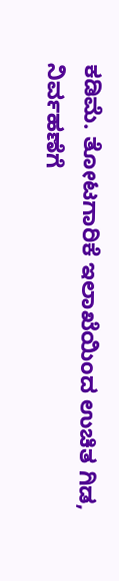ಕಡಿಮೆ. ತೋಟಗಾರಿಕೆ ಇಲಾಖೆಯಿಂದ ಉಚಿತ ಗಿಡ, ನಿರ್ವಹಣೆಗೆ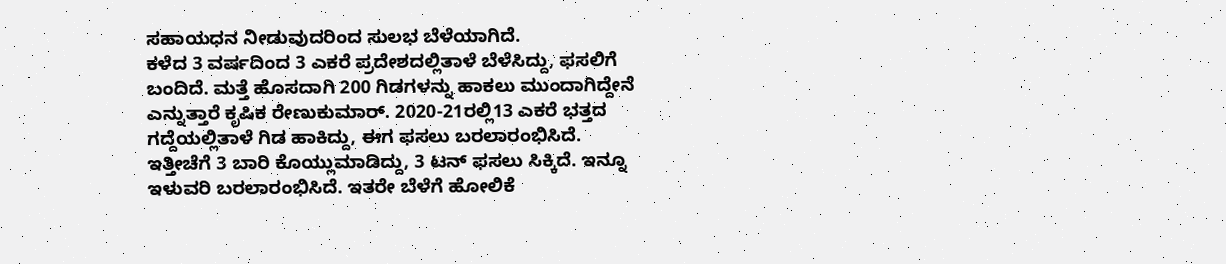ಸಹಾಯಧನ ನೀಡುವುದರಿಂದ ಸುಲಭ ಬೆಳೆಯಾಗಿದೆ.
ಕಳೆದ 3 ವರ್ಷದಿಂದ 3 ಎಕರೆ ಪ್ರದೇಶದಲ್ಲಿತಾಳೆ ಬೆಳೆಸಿದ್ದು, ಫಸಲಿಗೆ ಬಂದಿದೆ. ಮತ್ತೆ ಹೊಸದಾಗಿ 200 ಗಿಡಗಳನ್ನು ಹಾಕಲು ಮುಂದಾಗಿದ್ದೇನೆ ಎನ್ನುತ್ತಾರೆ ಕೃಷಿಕ ರೇಣುಕುಮಾರ್. 2020-21ರಲ್ಲಿ13 ಎಕರೆ ಭತ್ತದ ಗದ್ದೆಯಲ್ಲಿತಾಳೆ ಗಿಡ ಹಾಕಿದ್ದು, ಈಗ ಫಸಲು ಬರಲಾರಂಭಿಸಿದೆ.
ಇತ್ತೀಚೆಗೆ 3 ಬಾರಿ ಕೊಯ್ಲುಮಾಡಿದ್ದು, 3 ಟನ್ ಫಸಲು ಸಿಕ್ಕಿದೆ. ಇನ್ನೂ ಇಳುವರಿ ಬರಲಾರಂಭಿಸಿದೆ. ಇತರೇ ಬೆಳೆಗೆ ಹೋಲಿಕೆ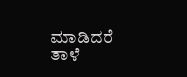ಮಾಡಿದರೆ ತಾಳೆ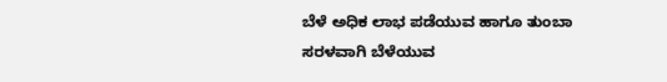ಬೆಳೆ ಅಧಿಕ ಲಾಭ ಪಡೆಯುವ ಹಾಗೂ ತುಂಬಾ ಸರಳವಾಗಿ ಬೆಳೆಯುವ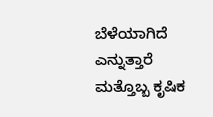ಬೆಳೆಯಾಗಿದೆ ಎನ್ನುತ್ತಾರೆ ಮತ್ತೊಬ್ಬ ಕೃಷಿಕ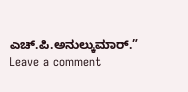ಎಚ್.ಪಿ.ಅನುಲ್ಕುಮಾರ್.”
Leave a comment